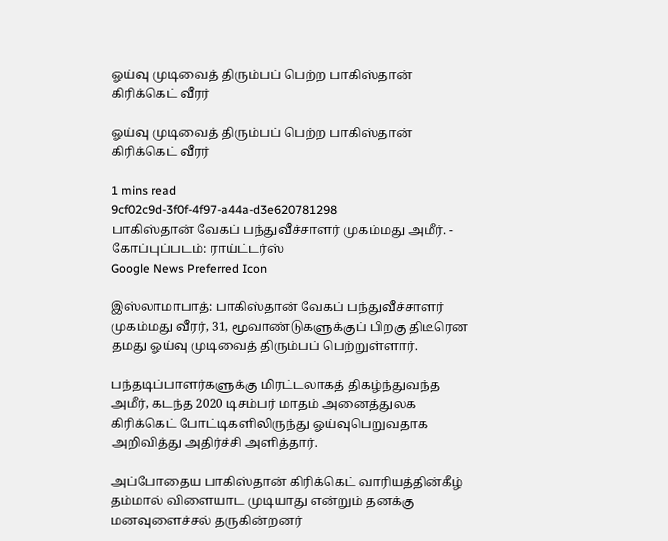ஓய்வு முடிவைத் திரும்பப் பெற்ற பாகிஸ்தான் கிரிக்கெட் வீரர்

ஓய்வு முடிவைத் திரும்பப் பெற்ற பாகிஸ்தான் கிரிக்கெட் வீரர்

1 mins read
9cf02c9d-3f0f-4f97-a44a-d3e620781298
பாகிஸ்தான் வேகப் பந்துவீச்சாளர் முகம்மது அமீர். - கோப்புப்படம்: ராய்ட்டர்ஸ்
Google News Preferred Icon

இஸ்லாமாபாத்: பாகிஸ்தான் வேகப் பந்துவீச்சாளர் முகம்மது வீரர், 31, மூவாண்டுகளுக்குப் பிறகு திடீரென தமது ஓய்வு முடிவைத் திரும்பப் பெற்றுள்ளார்.

பந்தடிப்பாளர்களுக்கு மிரட்டலாகத் திகழ்ந்துவந்த அமீர், கடந்த 2020 டிசம்பர் மாதம் அனைத்துலக கிரிக்கெட் போட்டிகளிலிருந்து ஓய்வுபெறுவதாக அறிவித்து அதிர்ச்சி அளித்தார்.

அப்போதைய பாகிஸ்தான் கிரிக்கெட் வாரியத்தின்கீழ் தம்மால் விளையாட முடியாது என்றும் தனக்கு மனவுளைச்சல் தருகின்றனர்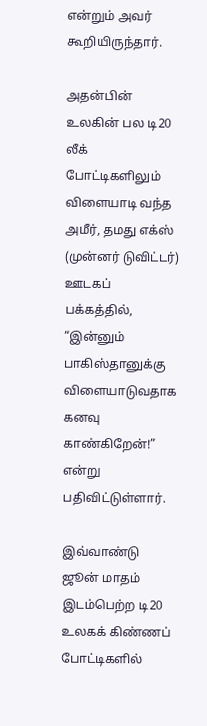என்றும் அவர் கூறியிருந்தார்.

அதன்பின் உலகின் பல டி20 லீக் போட்டிகளிலும் விளையாடி வந்த அமீர், தமது எக்ஸ் (முன்னர் டுவிட்டர்) ஊடகப் பக்கத்தில், “இன்னும் பாகிஸ்தானுக்கு விளையாடுவதாக கனவு காண்கிறேன்!” என்று பதிவிட்டுள்ளார்.

இவ்வாண்டு ஜூன் மாதம் இடம்பெற்ற டி20 உலகக் கிண்ணப் போட்டிகளில்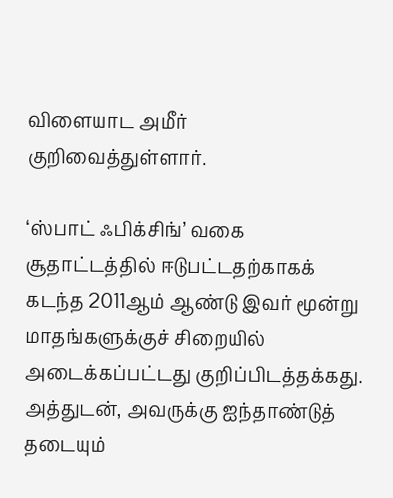விளையாட அமீர் குறிவைத்துள்ளார்.

‘ஸ்பாட் ஃபிக்சிங்’ வகை சூதாட்டத்தில் ஈடுபட்டதற்காகக் கடந்த 2011ஆம் ஆண்டு இவர் மூன்று மாதங்களுக்குச் சிறையில் அடைக்கப்பட்டது குறிப்பிடத்தக்கது. அத்துடன், அவருக்கு ஐந்தாண்டுத் தடையும்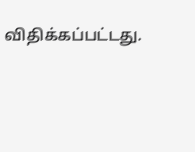விதிக்கப்பட்டது.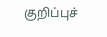குறிப்புச்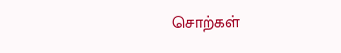சொற்கள்